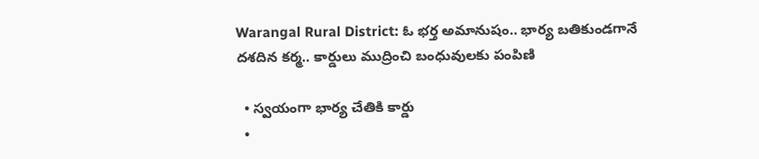Warangal Rural District: ఓ భర్త అమానుషం.. భార్య బతికుండగానే దశదిన కర్మ.. కార్డులు ముద్రించి బంధువులకు పంపిణి

  • స్వయంగా భార్య చేతికి కార్డు
  •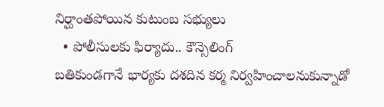నిర్ఘాంతపోయిన కుటుంబ సభ్యులు
  • పోలీసులకు ఫిర్యాదు.. కౌన్సెలింగ్
బతికుండగానే భార్యకు దశదిన కర్మ నిర్వహించాలనుకున్నాడో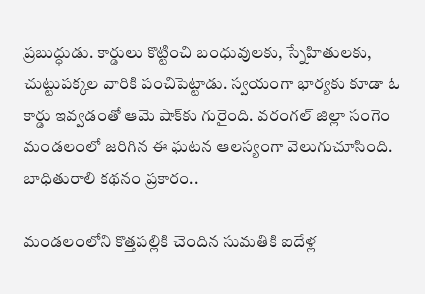ప్రబుద్ధుడు. కార్డులు కొట్టించి బంధువులకు, స్నేహితులకు, చుట్టుపక్కల వారికి పంచిపెట్టాడు. స్వయంగా భార్యకు కూడా ఓ కార్డు ఇవ్వడంతో ఆమె షాక్‌కు గురైంది. వరంగల్ జిల్లా సంగెం మండలంలో జరిగిన ఈ ఘటన ఆలస్యంగా వెలుగుచూసింది. బాధితురాలి కథనం ప్రకారం..

మండలంలోని కొత్తపల్లికి చెందిన సుమతికి ఐదేళ్ల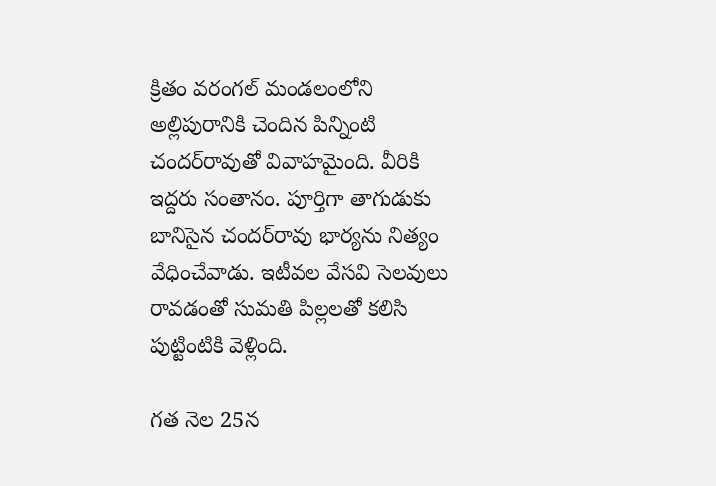క్రితం వరంగల్ మండలంలోని అల్లిపురానికి చెందిన పిన్నింటి చందర్‌రావుతో వివాహమైంది. వీరికి ఇద్దరు సంతానం. పూర్తిగా తాగుడుకు బానిసైన చందర్‌రావు భార్యను నిత్యం వేధించేవాడు. ఇటీవల వేసవి సెలవులు రావడంతో సుమతి పిల్లలతో కలిసి పుట్టింటికి వెళ్లింది.

గత నెల 25న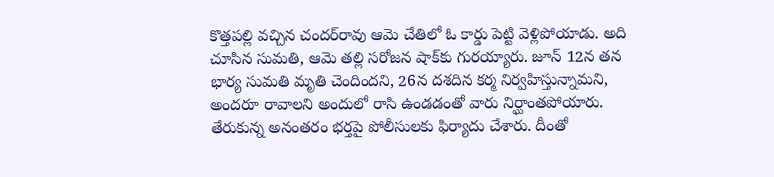కొత్తపల్లి వచ్చిన చందర్‌రావు ఆమె చేతిలో ఓ కార్డు పెట్టి వెళ్లిపోయాడు. అది చూసిన సుమతి, ఆమె తల్లి సరోజన షాక్‌కు గురయ్యారు. జూన్ 12న తన భార్య సుమతి మృతి చెందిందని, 26న దశదిన కర్మ నిర్వహిస్తున్నామని, అందరూ రావాలని అందులో రాసి ఉండడంతో వారు నిర్ఘాంతపోయారు. తేరుకున్న అనంతరం భర్తపై పోలీసులకు ఫిర్యాదు చేశారు. దీంతో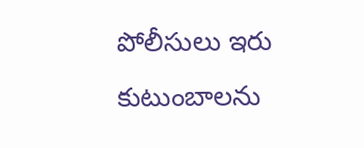పోలీసులు ఇరు కుటుంబాలను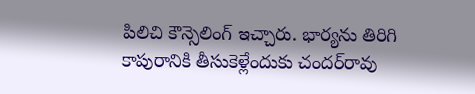పిలిచి కౌన్సెలింగ్ ఇచ్చారు. భార్యను తిరిగి కాపురానికి తీసుకెళ్లేందుకు చందర్‌రావు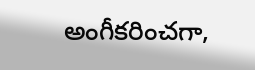అంగీకరించగా,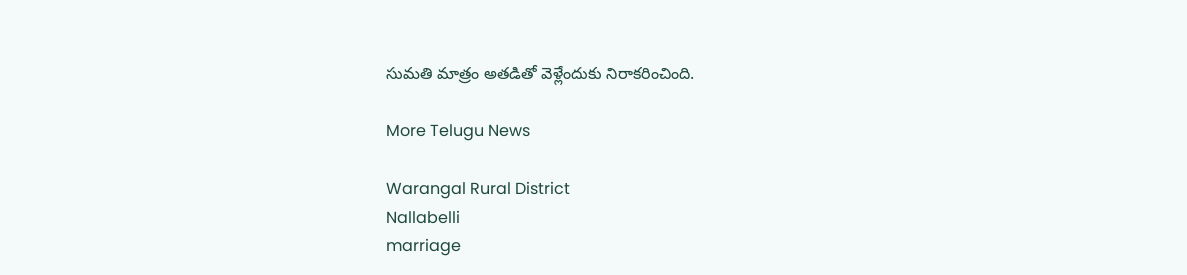సుమతి మాత్రం అతడితో వెళ్లేందుకు నిరాకరించింది.

More Telugu News

Warangal Rural District
Nallabelli
marriage